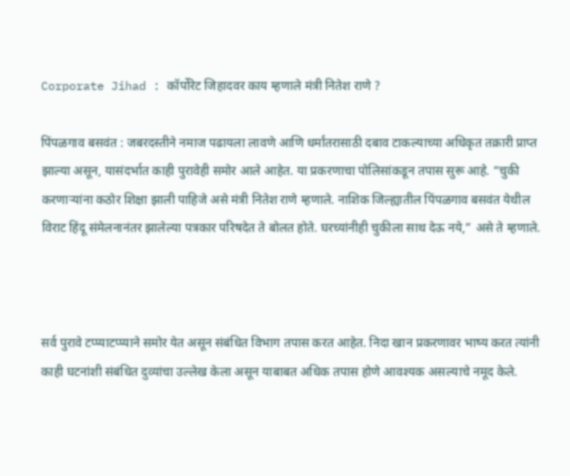Corporate Jihad : कॉर्पोरेट जिहादवर काय म्हणाले मंत्री नितेश राणे ?

पिंपळगाव बसवंत : जबरदस्तीने नमाज पढायला लावणे आणि धर्मांतरासाठी दबाव टाकल्याच्या अधिकृत तक्रारी प्राप्त झाल्या असून, यासंदर्भात काही पुरावेही समोर आले आहेत. या प्रकरणाचा पोलिसांकडून तपास सुरू आहे. “चुकी करणाऱ्यांना कठोर शिक्षा झाली पाहिजे असे मंत्री नितेश राणे म्हणाले. नाशिक जिल्ह्यातील पिंपळगाव बसवंत येथील विराट हिंदू संमेलनानंतर झालेल्या पत्रकार परिषदेत ते बोलत होते. घरच्यांनीही चुकीला साथ देऊ नये,” असे ते म्हणाले.



सर्व पुरावे टप्प्याटप्प्याने समोर येत असून संबंधित विभाग तपास करत आहेत. निदा खान प्रकरणावर भाष्य करत त्यांनी काही घटनांशी संबंधित दुव्यांचा उल्लेख केला असून याबाबत अधिक तपास होणे आवश्यक असल्याचे नमूद केले.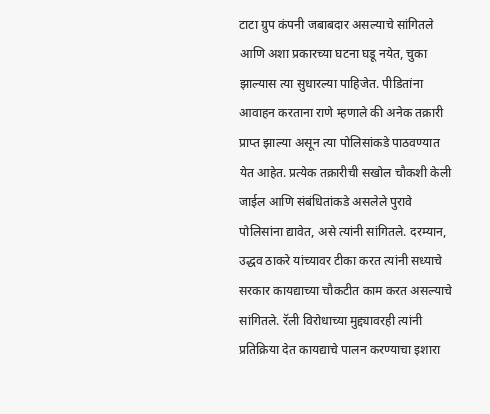टाटा ग्रुप कंपनी जबाबदार असल्याचे सांगितले आणि अशा प्रकारच्या घटना घडू नयेत, चुका झाल्यास त्या सुधारल्या पाहिजेत. पीडितांना आवाहन करताना राणे म्हणाले की अनेक तक्रारी प्राप्त झाल्या असून त्या पोलिसांकडे पाठवण्यात येत आहेत. प्रत्येक तक्रारीची सखोल चौकशी केली जाईल आणि संबंधितांकडे असलेले पुरावे पोलिसांना द्यावेत, असे त्यांनी सांगितले. दरम्यान, उद्धव ठाकरे यांच्यावर टीका करत त्यांनी सध्याचे सरकार कायद्याच्या चौकटीत काम करत असल्याचे सांगितले. रॅली विरोधाच्या मुद्द्यावरही त्यांनी प्रतिक्रिया देत कायद्याचे पालन करण्याचा इशारा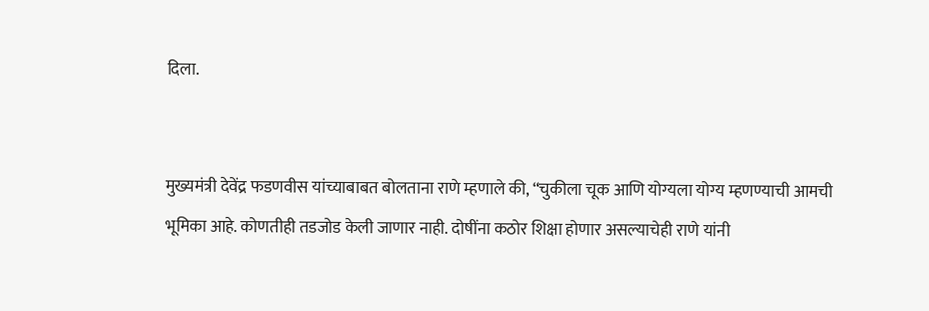दिला.


मुख्यमंत्री देवेंद्र फडणवीस यांच्याबाबत बोलताना राणे म्हणाले की, “चुकीला चूक आणि योग्यला योग्य म्हणण्याची आमची भूमिका आहे. कोणतीही तडजोड केली जाणार नाही. दोषींना कठोर शिक्षा होणार असल्याचेही राणे यांनी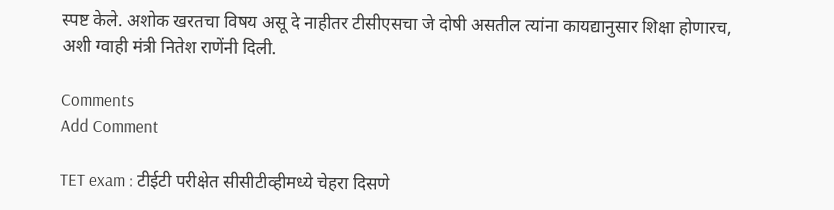स्पष्ट केले. अशोक खरतचा विषय असू दे नाहीतर टीसीएसचा जे दोषी असतील त्यांना कायद्यानुसार शिक्षा होणारच, अशी ग्वाही मंत्री नितेश राणेंनी दिली.

Comments
Add Comment

TET exam : टीईटी परीक्षेत सीसीटीव्हीमध्ये चेहरा दिसणे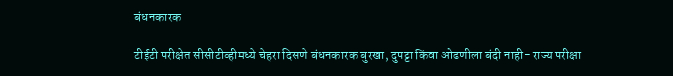बंधनकारक

टीईटी परीक्षेत सीसीटीव्हीमध्ये चेहरा दिसणे बंधनकारक बुरखा, दुपट्टा किंवा ओढणीला बंदी नाही- राज्य परीक्षा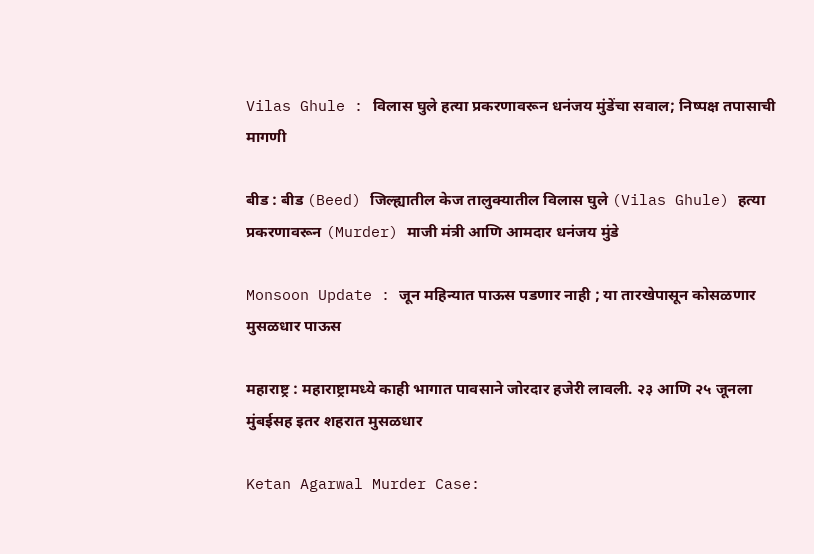Vilas Ghule : विलास घुले हत्या प्रकरणावरून धनंजय मुंडेंचा सवाल; निष्पक्ष तपासाची मागणी

बीड : बीड (Beed) जिल्ह्यातील केज तालुक्यातील विलास घुले (Vilas Ghule) हत्या प्रकरणावरून (Murder) माजी मंत्री आणि आमदार धनंजय मुंडे

Monsoon Update : जून महिन्यात पाऊस पडणार नाही ; या तारखेपासून कोसळणार मुसळधार पाऊस

महाराष्ट्र : महाराष्ट्रामध्ये काही भागात पावसाने जोरदार हजेरी लावली. २३ आणि २५ जूनला मुंबईसह इतर शहरात मुसळधार

Ketan Agarwal Murder Case: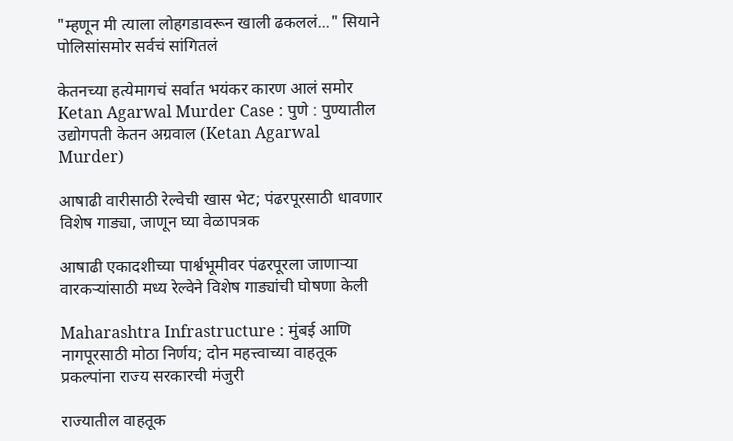"म्हणून मी त्याला लोहगडावरून खाली ढकललं..." सियाने पोलिसांसमोर सर्वचं सांगितलं

केतनच्या हत्येमागचं सर्वात भयंकर कारण आलं समोर Ketan Agarwal Murder Case : पुणे : पुण्यातील उद्योगपती केतन अग्रवाल (Ketan Agarwal Murder)

आषाढी वारीसाठी रेल्वेची खास भेट; पंढरपूरसाठी धावणार विशेष गाड्या, जाणून घ्या वेळापत्रक

आषाढी एकादशीच्या पार्श्वभूमीवर पंढरपूरला जाणाऱ्या वारकऱ्यांसाठी मध्य रेल्वेने विशेष गाड्यांची घोषणा केली

Maharashtra Infrastructure : मुंबई आणि नागपूरसाठी मोठा निर्णय; दोन महत्त्वाच्या वाहतूक प्रकल्पांना राज्य सरकारची मंजुरी

राज्यातील वाहतूक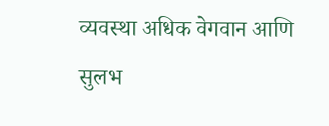व्यवस्था अधिक वेगवान आणि सुलभ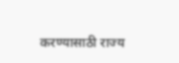करण्यासाठी राज्य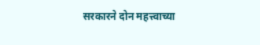सरकारने दोन महत्त्वाच्या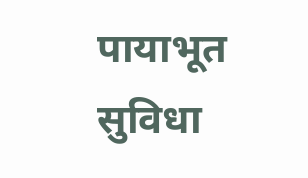पायाभूत सुविधा